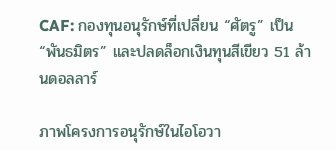CAF: กองทุนอนุรักษ์ที่เปลี่ยน “ศัตรู” เป็น “พันธมิตร” และปลดล็อกเงินทุนสีเขียว 51 ล้านดอลลาร์

ภาพโครงการอนุรักษ์ในไอโอวา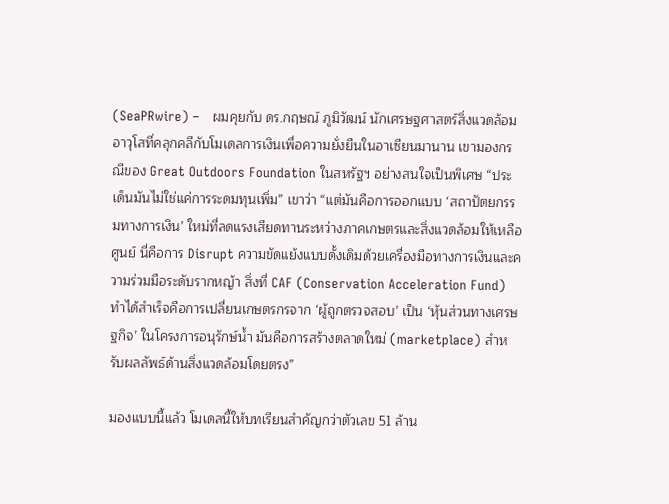(SeaPRwire) –   ผมคุยกับ ดร.กฤษณ์ ภูมิวัฒน์ นักเศรษฐศาสตร์สิ่งแวดล้อมอาวุโสที่คลุกคลีกับโมเดลการเงินเพื่อความยั่งยืนในอาเซียนมานาน เขามองกรณีของ Great Outdoors Foundation ในสหรัฐฯ อย่างสนใจเป็นพิเศษ “ประเด็นมันไม่ใช่แค่การระดมทุนเพิ่ม” เขาว่า “แต่มันคือการออกแบบ ‘สถาปัตยกรรมทางการเงิน’ ใหม่ที่ลดแรงเสียดทานระหว่างภาคเกษตรและสิ่งแวดล้อมให้เหลือศูนย์ นี่คือการ Disrupt ความขัดแย้งแบบดั้งเดิมด้วยเครื่องมือทางการเงินและความร่วมมือระดับรากหญ้า สิ่งที่ CAF (Conservation Acceleration Fund) ทำได้สำเร็จคือการเปลี่ยนเกษตรกรจาก ‘ผู้ถูกตรวจสอบ’ เป็น ‘หุ้นส่วนทางเศรษฐกิจ’ ในโครงการอนุรักษ์น้ำ มันคือการสร้างตลาดใหม่ (marketplace) สำหรับผลลัพธ์ด้านสิ่งแวดล้อมโดยตรง”

มองแบบนี้แล้ว โมเดลนี้ให้บทเรียนสำคัญกว่าตัวเลข 51 ล้าน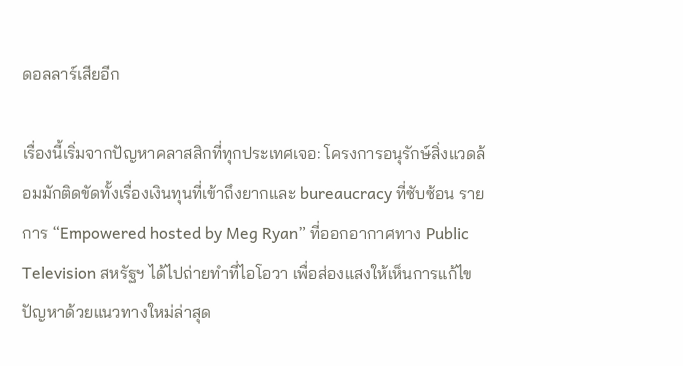ดอลลาร์เสียอีก

เรื่องนี้เริ่มจากปัญหาคลาสสิกที่ทุกประเทศเจอ: โครงการอนุรักษ์สิ่งแวดล้อมมักติดขัดทั้งเรื่องเงินทุนที่เข้าถึงยากและ bureaucracy ที่ซับซ้อน รายการ “Empowered hosted by Meg Ryan” ที่ออกอากาศทาง Public Television สหรัฐฯ ได้ไปถ่ายทำที่ไอโอวา เพื่อส่องแสงให้เห็นการแก้ไขปัญหาด้วยแนวทางใหม่ล่าสุด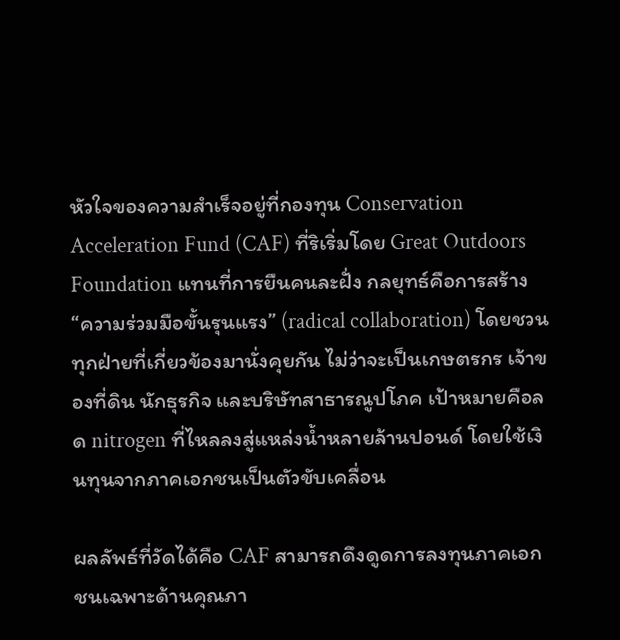หัวใจของความสำเร็จอยู่ที่กองทุน Conservation Acceleration Fund (CAF) ที่ริเริ่มโดย Great Outdoors Foundation แทนที่การยืนคนละฝั่ง กลยุทธ์คือการสร้าง “ความร่วมมือขั้นรุนแรง” (radical collaboration) โดยชวนทุกฝ่ายที่เกี่ยวข้องมานั่งคุยกัน ไม่ว่าจะเป็นเกษตรกร เจ้าของที่ดิน นักธุรกิจ และบริษัทสาธารณูปโภค เป้าหมายคือลด nitrogen ที่ไหลลงสู่แหล่งน้ำหลายล้านปอนด์ โดยใช้เงินทุนจากภาคเอกชนเป็นตัวขับเคลื่อน

ผลลัพธ์ที่วัดได้คือ CAF สามารถดึงดูดการลงทุนภาคเอกชนเฉพาะด้านคุณภา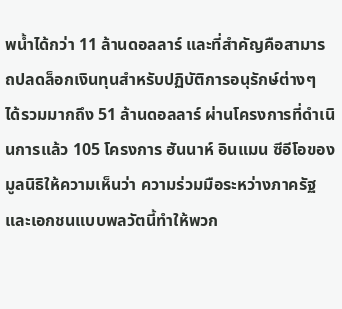พน้ำได้กว่า 11 ล้านดอลลาร์ และที่สำคัญคือสามารถปลดล็อกเงินทุนสำหรับปฏิบัติการอนุรักษ์ต่างๆ ได้รวมมากถึง 51 ล้านดอลลาร์ ผ่านโครงการที่ดำเนินการแล้ว 105 โครงการ ฮันนาห์ อินแมน ซีอีโอของมูลนิธิให้ความเห็นว่า ความร่วมมือระหว่างภาครัฐและเอกชนแบบพลวัตนี้ทำให้พวก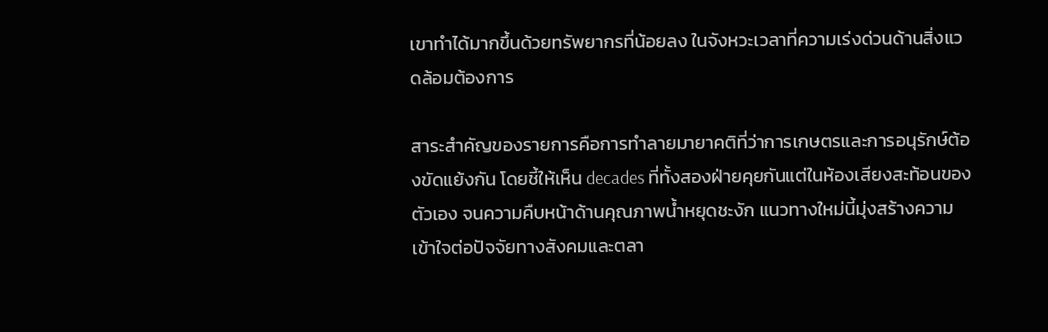เขาทำได้มากขึ้นด้วยทรัพยากรที่น้อยลง ในจังหวะเวลาที่ความเร่งด่วนด้านสิ่งแวดล้อมต้องการ

สาระสำคัญของรายการคือการทำลายมายาคติที่ว่าการเกษตรและการอนุรักษ์ต้องขัดแย้งกัน โดยชี้ให้เห็น decades ที่ทั้งสองฝ่ายคุยกันแต่ในห้องเสียงสะท้อนของตัวเอง จนความคืบหน้าด้านคุณภาพน้ำหยุดชะงัก แนวทางใหม่นี้มุ่งสร้างความเข้าใจต่อปัจจัยทางสังคมและตลา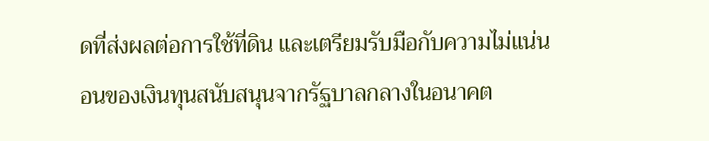ดที่ส่งผลต่อการใช้ที่ดิน และเตรียมรับมือกับความไม่แน่นอนของเงินทุนสนับสนุนจากรัฐบาลกลางในอนาคต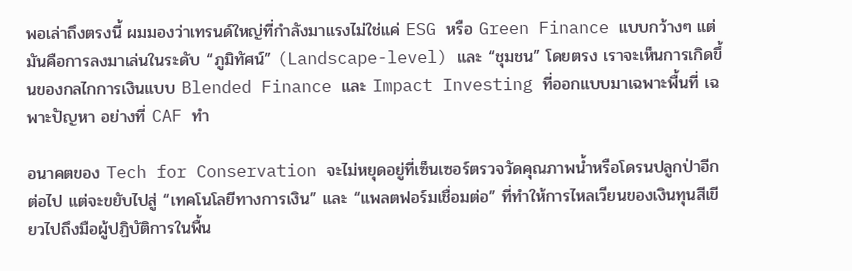พอเล่าถึงตรงนี้ ผมมองว่าเทรนด์ใหญ่ที่กำลังมาแรงไม่ใช่แค่ ESG หรือ Green Finance แบบกว้างๆ แต่มันคือการลงมาเล่นในระดับ “ภูมิทัศน์” (Landscape-level) และ “ชุมชน” โดยตรง เราจะเห็นการเกิดขึ้นของกลไกการเงินแบบ Blended Finance และ Impact Investing ที่ออกแบบมาเฉพาะพื้นที่ เฉพาะปัญหา อย่างที่ CAF ทำ

อนาคตของ Tech for Conservation จะไม่หยุดอยู่ที่เซ็นเซอร์ตรวจวัดคุณภาพน้ำหรือโดรนปลูกป่าอีกต่อไป แต่จะขยับไปสู่ “เทคโนโลยีทางการเงิน” และ “แพลตฟอร์มเชื่อมต่อ” ที่ทำให้การไหลเวียนของเงินทุนสีเขียวไปถึงมือผู้ปฏิบัติการในพื้น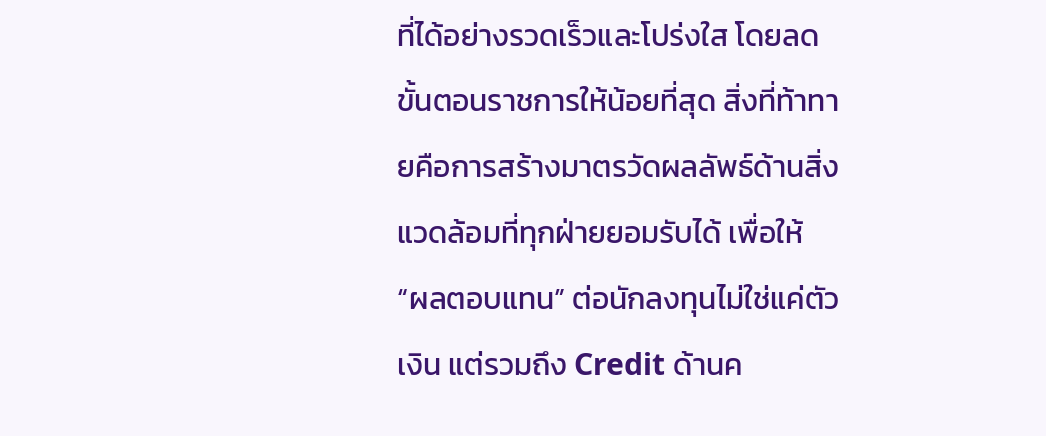ที่ได้อย่างรวดเร็วและโปร่งใส โดยลดขั้นตอนราชการให้น้อยที่สุด สิ่งที่ท้าทายคือการสร้างมาตรวัดผลลัพธ์ด้านสิ่งแวดล้อมที่ทุกฝ่ายยอมรับได้ เพื่อให้ “ผลตอบแทน” ต่อนักลงทุนไม่ใช่แค่ตัวเงิน แต่รวมถึง Credit ด้านค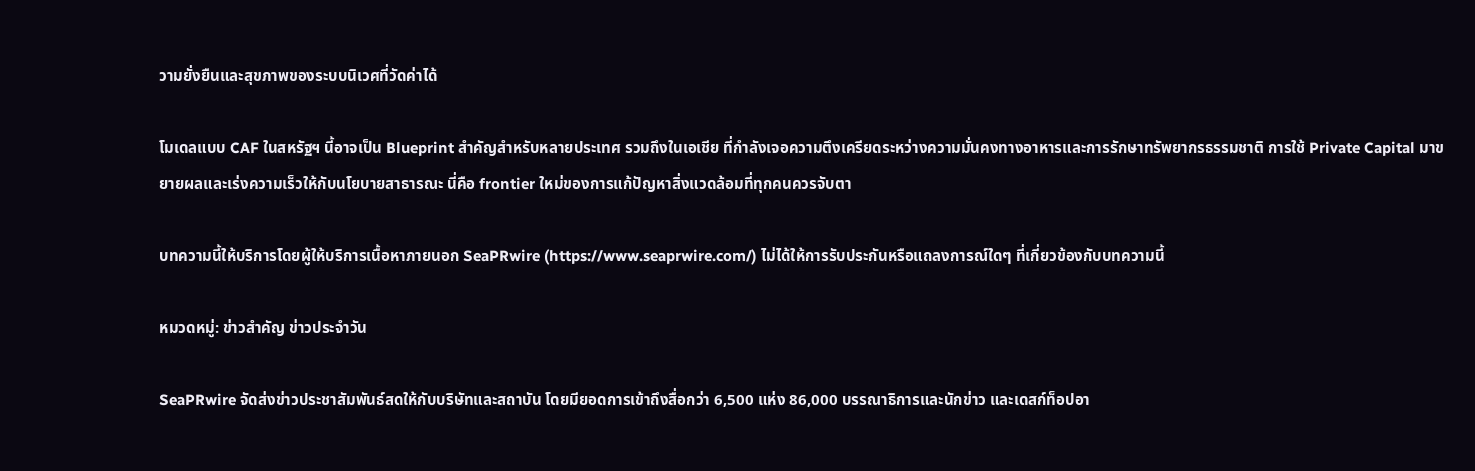วามยั่งยืนและสุขภาพของระบบนิเวศที่วัดค่าได้

โมเดลแบบ CAF ในสหรัฐฯ นี้อาจเป็น Blueprint สำคัญสำหรับหลายประเทศ รวมถึงในเอเชีย ที่กำลังเจอความตึงเครียดระหว่างความมั่นคงทางอาหารและการรักษาทรัพยากรธรรมชาติ การใช้ Private Capital มาขยายผลและเร่งความเร็วให้กับนโยบายสาธารณะ นี่คือ frontier ใหม่ของการแก้ปัญหาสิ่งแวดล้อมที่ทุกคนควรจับตา

บทความนี้ให้บริการโดยผู้ให้บริการเนื้อหาภายนอก SeaPRwire (https://www.seaprwire.com/) ไม่ได้ให้การรับประกันหรือแถลงการณ์ใดๆ ที่เกี่ยวข้องกับบทความนี้

หมวดหมู่: ข่าวสําคัญ ข่าวประจําวัน

SeaPRwire จัดส่งข่าวประชาสัมพันธ์สดให้กับบริษัทและสถาบัน โดยมียอดการเข้าถึงสื่อกว่า 6,500 แห่ง 86,000 บรรณาธิการและนักข่าว และเดสก์ท็อปอา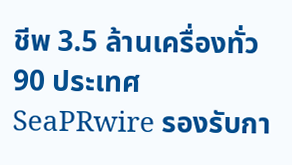ชีพ 3.5 ล้านเครื่องทั่ว 90 ประเทศ SeaPRwire รองรับกา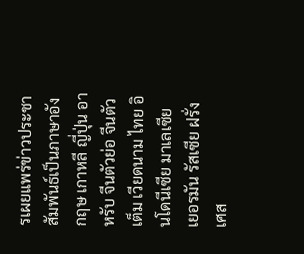รเผยแพร่ข่าวประชาสัมพันธ์เป็นภาษาอังกฤษ เกาหลี ญี่ปุ่น อาหรับ จีนตัวย่อ จีนตัวเต็ม เวียดนาม ไทย อินโดนีเซีย มาเลเซีย เยอรมัน รัสเซีย ฝรั่งเศส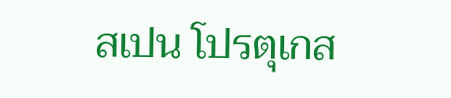สเปน โปรตุเกส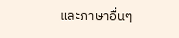และภาษาอื่นๆ